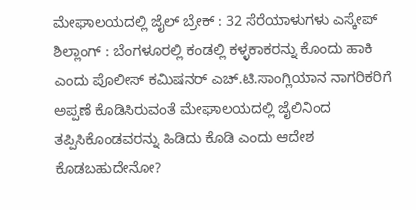ಮೇಘಾಲಯದಲ್ಲಿ ಜೈಲ್ ಬ್ರೇಕ್ : 32 ಸೆರೆಯಾಳುಗಳು ಎಸ್ಕೇಪ್
ಶಿಲ್ಲಾಂಗ್ : ಬೆಂಗಳೂರಲ್ಲಿ ಕಂಡಲ್ಲಿ ಕಳ್ಳಕಾಕರನ್ನು ಕೊಂದು ಹಾಕಿ ಎಂದು ಪೊಲೀಸ್ ಕಮಿಷನರ್ ಎಚ್.ಟಿ.ಸಾಂಗ್ಲಿಯಾನ ನಾಗರಿಕರಿಗೆ ಅಪ್ಪಣೆ ಕೊಡಿಸಿರುವಂತೆ ಮೇಘಾಲಯದಲ್ಲಿ ಜೈಲಿನಿಂದ ತಪ್ಪಿಸಿಕೊಂಡವರನ್ನು ಹಿಡಿದು ಕೊಡಿ ಎಂದು ಆದೇಶ ಕೊಡಬಹುದೇನೋ?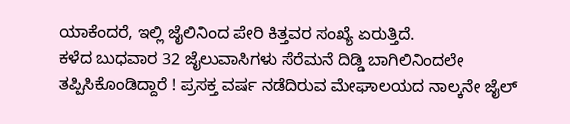ಯಾಕೆಂದರೆ, ಇಲ್ಲಿ ಜೈಲಿನಿಂದ ಪೇರಿ ಕಿತ್ತವರ ಸಂಖ್ಯೆ ಏರುತ್ತಿದೆ.
ಕಳೆದ ಬುಧವಾರ 32 ಜೈಲುವಾಸಿಗಳು ಸೆರೆಮನೆ ದಿಡ್ಡಿ ಬಾಗಿಲಿನಿಂದಲೇ ತಪ್ಪಿಸಿಕೊಂಡಿದ್ದಾರೆ ! ಪ್ರಸಕ್ತ ವರ್ಷ ನಡೆದಿರುವ ಮೇಘಾಲಯದ ನಾಲ್ಕನೇ ಜೈಲ್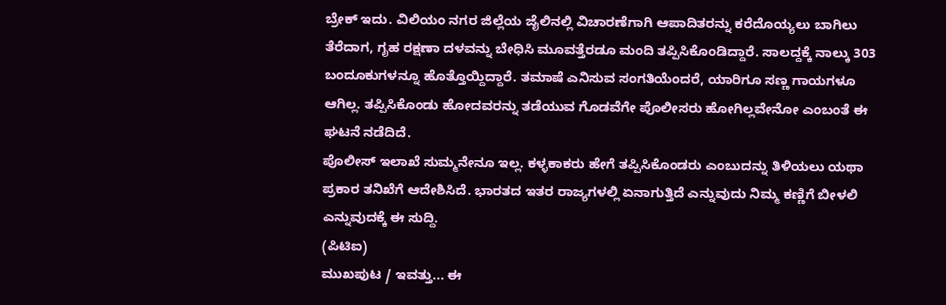ಬ್ರೇಕ್ ಇದು. ವಿಲಿಯಂ ನಗರ ಜಿಲ್ಲೆಯ ಜೈಲಿನಲ್ಲಿ ವಿಚಾರಣೆಗಾಗಿ ಆಪಾದಿತರನ್ನು ಕರೆದೊಯ್ಯಲು ಬಾಗಿಲು ತೆರೆದಾಗ, ಗೃಹ ರಕ್ಷಣಾ ದಳವನ್ನು ಬೇಧಿಸಿ ಮೂವತ್ತೆರಡೂ ಮಂದಿ ತಪ್ಪಿಸಿಕೊಂಡಿದ್ದಾರೆ. ಸಾಲದ್ದಕ್ಕೆ ನಾಲ್ಕು 303 ಬಂದೂಕುಗಳನ್ನೂ ಹೊತ್ತೊಯ್ದಿದ್ದಾರೆ. ತಮಾಷೆ ಎನಿಸುವ ಸಂಗತಿಯೆಂದರೆ, ಯಾರಿಗೂ ಸಣ್ಣ ಗಾಯಗಳೂ ಆಗಿಲ್ಲ. ತಪ್ಪಿಸಿಕೊಂಡು ಹೋದವರನ್ನು ತಡೆಯುವ ಗೊಡವೆಗೇ ಪೊಲೀಸರು ಹೋಗಿಲ್ಲವೇನೋ ಎಂಬಂತೆ ಈ ಘಟನೆ ನಡೆದಿದೆ.
ಪೊಲೀಸ್ ಇಲಾಖೆ ಸುಮ್ಮನೇನೂ ಇಲ್ಲ. ಕಳ್ಳಕಾಕರು ಹೇಗೆ ತಪ್ಪಿಸಿಕೊಂಡರು ಎಂಬುದನ್ನು ತಿಳಿಯಲು ಯಥಾ ಪ್ರಕಾರ ತನಿಖೆಗೆ ಆದೇಶಿಸಿದೆ. ಭಾರತದ ಇತರ ರಾಜ್ಯಗಳಲ್ಲಿ ಏನಾಗುತ್ತಿದೆ ಎನ್ನುವುದು ನಿಮ್ಮ ಕಣ್ಣಿಗೆ ಬೀಳಲಿ ಎನ್ನುವುದಕ್ಕೆ ಈ ಸುದ್ದಿ.
(ಪಿಟಿಐ)
ಮುಖಪುಟ / ಇವತ್ತು... ಈ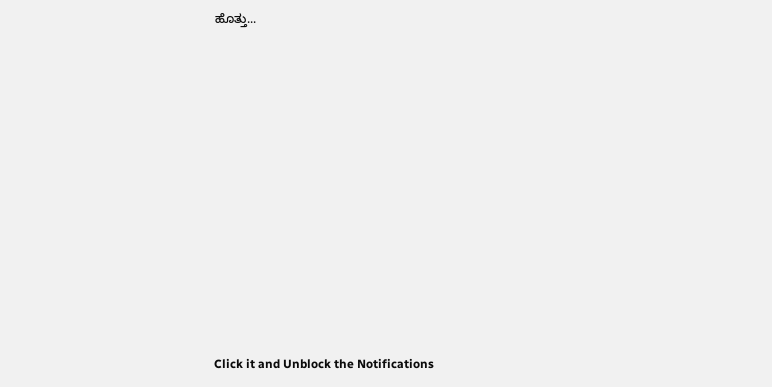ಹೊತ್ತು...












Click it and Unblock the Notifications